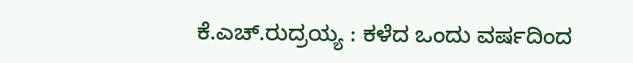ಕೆ.ಎಚ್.ರುದ್ರಯ್ಯ : ಕಳೆದ ಒಂದು ವರ್ಷದಿಂದ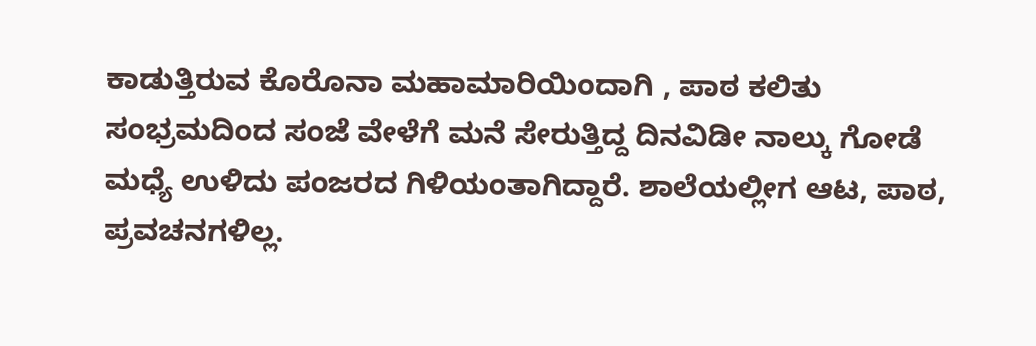ಕಾಡುತ್ತಿರುವ ಕೊರೊನಾ ಮಹಾಮಾರಿಯಿಂದಾಗಿ , ಪಾಠ ಕಲಿತು ಸಂಭ್ರಮದಿಂದ ಸಂಜೆ ವೇಳೆಗೆ ಮನೆ ಸೇರುತ್ತಿದ್ದ ದಿನವಿಡೀ ನಾಲ್ಕು ಗೋಡೆ ಮಧ್ಯೆ ಉಳಿದು ಪಂಜರದ ಗಿಳಿಯಂತಾಗಿದ್ದಾರೆ. ಶಾಲೆಯಲ್ಲೀಗ ಆಟ, ಪಾಠ, ಪ್ರವಚನಗಳಿಲ್ಲ.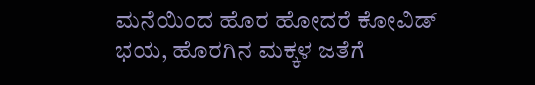ಮನೆಯಿಂದ ಹೊರ ಹೋದರೆ ಕೋವಿಡ್ ಭಯ, ಹೊರಗಿನ ಮಕ್ಕಳ ಜತೆಗೆ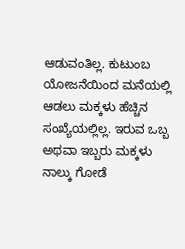ಆಡುವಂತಿಲ್ಲ. ಕುಟುಂಬ ಯೋಜನೆಯಿಂದ ಮನೆಯಲ್ಲಿ ಆಡಲು ಮಕ್ಕಳು ಹೆಚ್ಚಿನ ಸಂಖ್ಯೆಯಲ್ಲಿಲ್ಲ. ಇರುವ ಒಬ್ಬ ಅಥವಾ ಇಬ್ಬರು ಮಕ್ಕಳು ನಾಲ್ಕು ಗೋಡೆ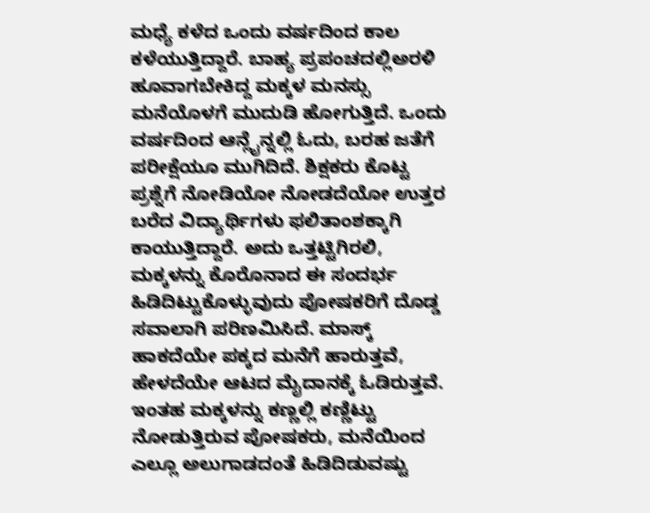ಮಧ್ಯೆ ಕಳೆದ ಒಂದು ವರ್ಷದಿಂದ ಕಾಲ ಕಳೆಯುತ್ತಿದ್ದಾರೆ. ಬಾಹ್ಯ ಪ್ರಪಂಚದಲ್ಲಿಅರಳಿ ಹೂವಾಗಬೇಕಿದ್ದ ಮಕ್ಕಳ ಮನಸ್ಸು ಮನೆಯೊಳಗೆ ಮುದುಡಿ ಹೋಗುತ್ತಿದೆ. ಒಂದು ವರ್ಷದಿಂದ ಆನ್ಲೈನ್ನಲ್ಲಿ ಓದು, ಬರಹ ಜತೆಗೆ ಪರೀಕ್ಷೆಯೂ ಮುಗಿದಿದೆ. ಶಿಕ್ಷಕರು ಕೊಟ್ಟ ಪ್ರಶ್ನೆಗೆ ನೋಡಿಯೋ ನೋಡದೆಯೋ ಉತ್ತರ ಬರೆದ ವಿದ್ಯಾರ್ಥಿಗಳು ಫಲಿತಾಂಶಕ್ಕಾಗಿ ಕಾಯುತ್ತಿದ್ದಾರೆ. ಅದು ಒತ್ತಟ್ಟಿಗಿರಲಿ, ಮಕ್ಕಳನ್ನು ಕೊರೊನಾದ ಈ ಸಂದರ್ಭ ಹಿಡಿದಿಟ್ಟುಕೊಳ್ಳುವುದು ಪೋಷಕರಿಗೆ ದೊಡ್ಡ ಸವಾಲಾಗಿ ಪರಿಣಮಿಸಿದೆ. ಮಾಸ್ಕ್ ಹಾಕದೆಯೇ ಪಕ್ಕದ ಮನೆಗೆ ಹಾರುತ್ತವೆ, ಹೇಳದೆಯೇ ಆಟದ ಮೈದಾನಕ್ಕೆ ಓಡಿರುತ್ತವೆ. ಇಂತಹ ಮಕ್ಕಳನ್ನು ಕಣ್ಣಲ್ಲಿ ಕಣ್ಣಿಟ್ಟು ನೋಡುತ್ತಿರುವ ಪೋಷಕರು, ಮನೆಯಿಂದ ಎಲ್ಲೂ ಅಲುಗಾಡದಂತೆ ಹಿಡಿದಿಡುವಷ್ಟು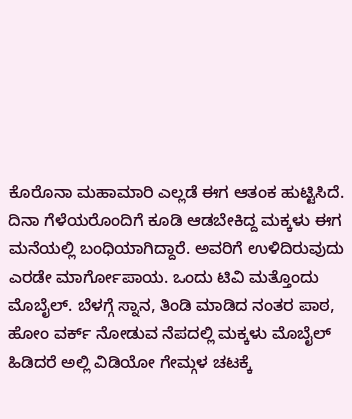ಕೊರೊನಾ ಮಹಾಮಾರಿ ಎಲ್ಲಡೆ ಈಗ ಆತಂಕ ಹುಟ್ಟಿಸಿದೆ. ದಿನಾ ಗೆಳೆಯರೊಂದಿಗೆ ಕೂಡಿ ಆಡಬೇಕಿದ್ದ ಮಕ್ಕಳು ಈಗ ಮನೆಯಲ್ಲಿ ಬಂಧಿಯಾಗಿದ್ದಾರೆ. ಅವರಿಗೆ ಉಳಿದಿರುವುದು ಎರಡೇ ಮಾರ್ಗೋಪಾಯ. ಒಂದು ಟಿವಿ ಮತ್ತೊಂದು ಮೊಬೈಲ್. ಬೆಳಗ್ಗೆ ಸ್ನಾನ, ತಿಂಡಿ ಮಾಡಿದ ನಂತರ ಪಾಠ, ಹೋಂ ವರ್ಕ್ ನೋಡುವ ನೆಪದಲ್ಲಿ ಮಕ್ಕಳು ಮೊಬೈಲ್ ಹಿಡಿದರೆ ಅಲ್ಲಿ ವಿಡಿಯೋ ಗೇಮ್ಗಳ ಚಟಕ್ಕೆ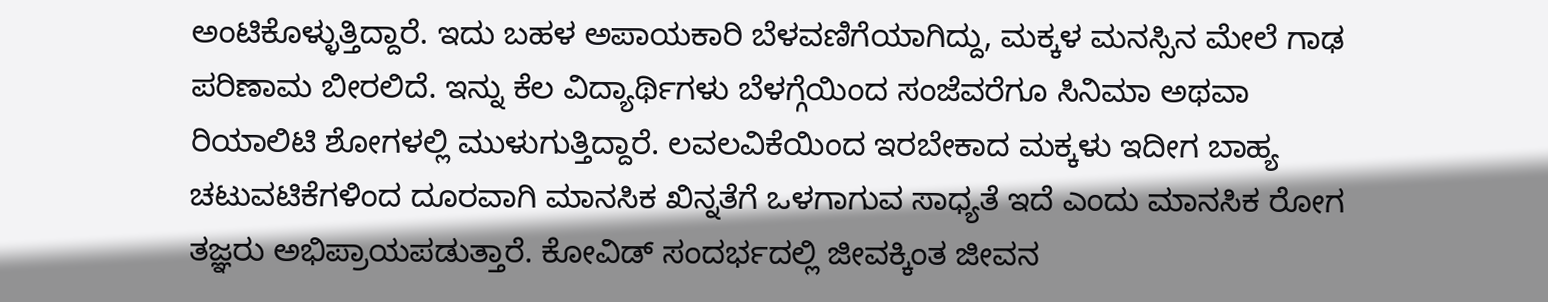ಅಂಟಿಕೊಳ್ಳುತ್ತಿದ್ದಾರೆ. ಇದು ಬಹಳ ಅಪಾಯಕಾರಿ ಬೆಳವಣಿಗೆಯಾಗಿದ್ದು, ಮಕ್ಕಳ ಮನಸ್ಸಿನ ಮೇಲೆ ಗಾಢ ಪರಿಣಾಮ ಬೀರಲಿದೆ. ಇನ್ನು ಕೆಲ ವಿದ್ಯಾರ್ಥಿಗಳು ಬೆಳಗ್ಗೆಯಿಂದ ಸಂಜೆವರೆಗೂ ಸಿನಿಮಾ ಅಥವಾ ರಿಯಾಲಿಟಿ ಶೋಗಳಲ್ಲಿ ಮುಳುಗುತ್ತಿದ್ದಾರೆ. ಲವಲವಿಕೆಯಿಂದ ಇರಬೇಕಾದ ಮಕ್ಕಳು ಇದೀಗ ಬಾಹ್ಯ ಚಟುವಟಿಕೆಗಳಿಂದ ದೂರವಾಗಿ ಮಾನಸಿಕ ಖಿನ್ನತೆಗೆ ಒಳಗಾಗುವ ಸಾಧ್ಯತೆ ಇದೆ ಎಂದು ಮಾನಸಿಕ ರೋಗ ತಜ್ಞರು ಅಭಿಪ್ರಾಯಪಡುತ್ತಾರೆ. ಕೋವಿಡ್ ಸಂದರ್ಭದಲ್ಲಿ ಜೀವಕ್ಕಿಂತ ಜೀವನ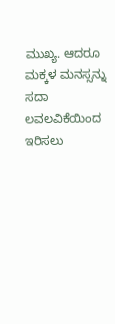ಮುಖ್ಯ. ಆದರೂ ಮಕ್ಕಳ ಮನಸ್ಸನ್ನು ಸದಾ ಲವಲವಿಕೆಯಿಂದ ಇರಿಸಲು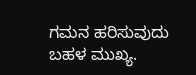ಗಮನ ಹರಿಸುವುದು ಬಹಳ ಮುಖ್ಯ.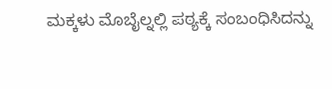ಮಕ್ಕಳು ಮೊಬೈಲ್ನಲ್ಲಿ ಪಠ್ಯಕ್ಕೆ ಸಂಬಂಧಿಸಿದನ್ನು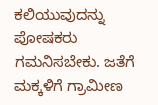ಕಲಿಯುವುದನ್ನು ಪೋಷಕರು ಗಮನಿಸಬೇಕು. ಜತೆಗೆ ಮಕ್ಕಳಿಗೆ ಗ್ರಾಮೀಣ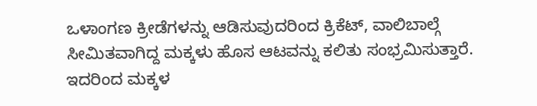ಒಳಾಂಗಣ ಕ್ರೀಡೆಗಳನ್ನು ಆಡಿಸುವುದರಿಂದ ಕ್ರಿಕೆಟ್, ವಾಲಿಬಾಲ್ಗೆ ಸೀಮಿತವಾಗಿದ್ದ ಮಕ್ಕಳು ಹೊಸ ಆಟವನ್ನು ಕಲಿತು ಸಂಭ್ರಮಿಸುತ್ತಾರೆ. ಇದರಿಂದ ಮಕ್ಕಳ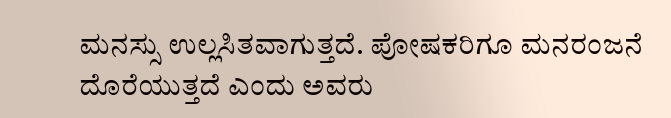ಮನಸ್ಸು ಉಲ್ಲಸಿತವಾಗುತ್ತದೆ. ಪೋಷಕರಿಗೂ ಮನರಂಜನೆ ದೊರೆಯುತ್ತದೆ ಎಂದು ಅವರು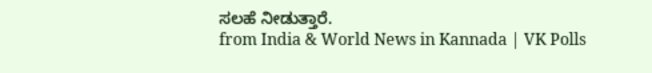ಸಲಹೆ ನೀಡುತ್ತಾರೆ.
from India & World News in Kannada | VK Polls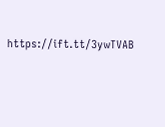https://ift.tt/3ywTVAB